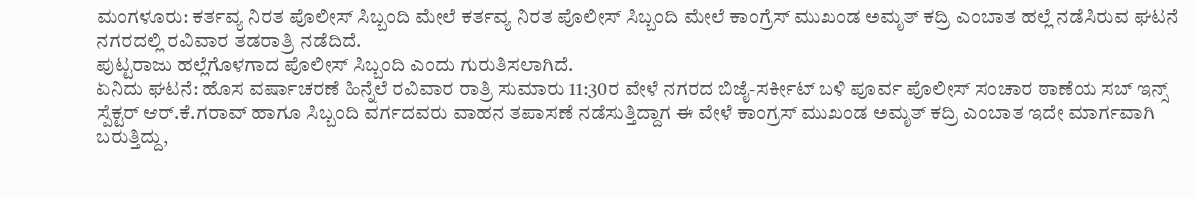ಮಂಗಳೂರು: ಕರ್ತವ್ಯ ನಿರತ ಪೊಲೀಸ್ ಸಿಬ್ಬಂದಿ ಮೇಲೆ ಕರ್ತವ್ಯ ನಿರತ ಪೊಲೀಸ್ ಸಿಬ್ಬಂದಿ ಮೇಲೆ ಕಾಂಗ್ರೆಸ್ ಮುಖಂಡ ಅಮೃತ್ ಕದ್ರಿ ಎಂಬಾತ ಹಲ್ಲೆ ನಡೆಸಿರುವ ಘಟನೆ ನಗರದಲ್ಲಿ ರವಿವಾರ ತಡರಾತ್ರಿ ನಡೆದಿದೆ.
ಪುಟ್ಟರಾಜು ಹಲ್ಲೆಗೊಳಗಾದ ಪೊಲೀಸ್ ಸಿಬ್ಬಂದಿ ಎಂದು ಗುರುತಿಸಲಾಗಿದೆ.
ಏನಿದು ಘಟನೆ: ಹೊಸ ವರ್ಷಾಚರಣೆ ಹಿನ್ನೆಲೆ ರವಿವಾರ ರಾತ್ರಿ ಸುಮಾರು 11:30ರ ವೇಳೆ ನಗರದ ಬಿಜೈ-ಸರ್ಕೀಟ್ ಬಳಿ ಪೂರ್ವ ಪೊಲೀಸ್ ಸಂಚಾರ ಠಾಣೆಯ ಸಬ್ ಇನ್ಸ್ ಸ್ಪೆಕ್ಟರ್ ಆರ್.ಕೆ.ಗರಾವ್ ಹಾಗೂ ಸಿಬ್ಬಂದಿ ವರ್ಗದವರು ವಾಹನ ತಪಾಸಣೆ ನಡೆಸುತ್ತಿದ್ದಾಗ ಈ ವೇಳೆ ಕಾಂಗ್ರಸ್ ಮುಖಂಡ ಅಮೃತ್ ಕದ್ರಿ ಎಂಬಾತ ಇದೇ ಮಾರ್ಗವಾಗಿ ಬರುತ್ತಿದ್ದು,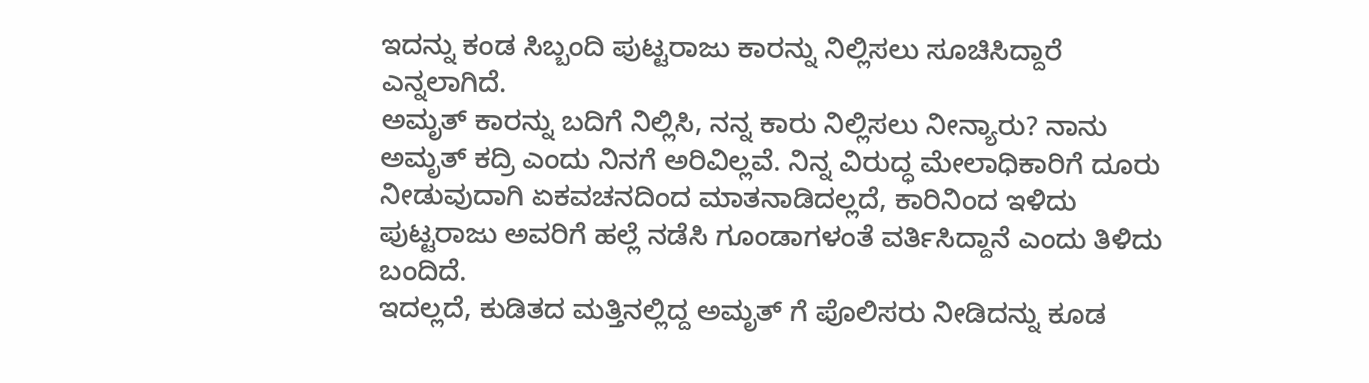ಇದನ್ನು ಕಂಡ ಸಿಬ್ಬಂದಿ ಪುಟ್ಟರಾಜು ಕಾರನ್ನು ನಿಲ್ಲಿಸಲು ಸೂಚಿಸಿದ್ದಾರೆ ಎನ್ನಲಾಗಿದೆ.
ಅಮೃತ್ ಕಾರನ್ನು ಬದಿಗೆ ನಿಲ್ಲಿಸಿ, ನನ್ನ ಕಾರು ನಿಲ್ಲಿಸಲು ನೀನ್ಯಾರು? ನಾನು ಅಮೃತ್ ಕದ್ರಿ ಎಂದು ನಿನಗೆ ಅರಿವಿಲ್ಲವೆ. ನಿನ್ನ ವಿರುದ್ಧ ಮೇಲಾಧಿಕಾರಿಗೆ ದೂರು ನೀಡುವುದಾಗಿ ಏಕವಚನದಿಂದ ಮಾತನಾಡಿದಲ್ಲದೆ, ಕಾರಿನಿಂದ ಇಳಿದು ಪುಟ್ಟರಾಜು ಅವರಿಗೆ ಹಲ್ಲೆ ನಡೆಸಿ ಗೂಂಡಾಗಳಂತೆ ವರ್ತಿಸಿದ್ದಾನೆ ಎಂದು ತಿಳಿದು ಬಂದಿದೆ.
ಇದಲ್ಲದೆ, ಕುಡಿತದ ಮತ್ತಿನಲ್ಲಿದ್ದ ಅಮೃತ್ ಗೆ ಪೊಲಿಸರು ನೀಡಿದನ್ನು ಕೂಡ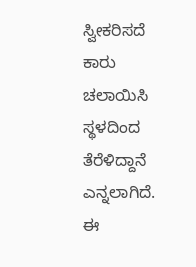ಸ್ವೀಕರಿಸದೆ ಕಾರು ಚಲಾಯಿಸಿ ಸ್ಥಳದಿಂದ ತೆರೆಳಿದ್ದಾನೆ ಎನ್ನಲಾಗಿದೆ.
ಈ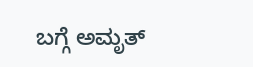ಬಗ್ಗೆ ಅಮೃತ್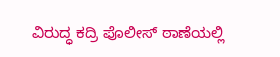ವಿರುದ್ಧ ಕದ್ರಿ ಪೊಲೀಸ್ ಠಾಣೆಯಲ್ಲಿ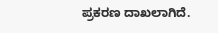ಪ್ರಕರಣ ದಾಖಲಾಗಿದೆ.